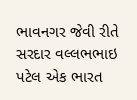ભાવનગર જેવી રીતે સરદાર વલ્લભભાઇ પટેલ એક ભારત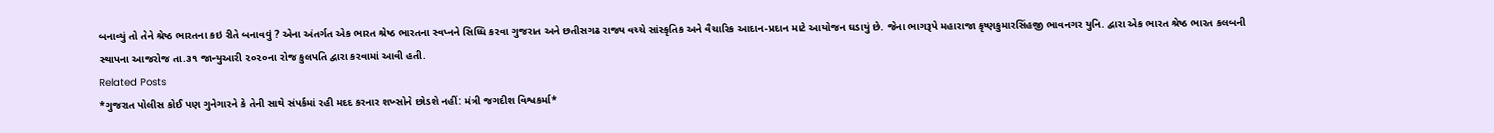બનાવ્યું તો તેને શ્રેષ્ઠ ભારતના કઇ રીતે બનાવવું ? એના અંતર્ગત એક ભારત શ્રેષ્ઠ ભારતના સ્વપ્નને સિધ્ધિ કરવા ગુજરાત અને છતીસગઢ રાજ્ય વચ્ચે સાંસ્કૃતિક અને વૈચારિક આદાન-પ્રદાન માટે આયોજન ઘડાયું છે. જેના ભાગરૂપે મહારાજા કૃષ્ણકુમારસિંહજી ભાવનગર યુનિ. દ્વારા એક ભારત શ્રેષ્ઠ ભારત કલબની સ્થાપના આજરોજ તા.૩૧ જાન્યુઆરી ૨૦૨૦ના રોજ કુલપતિ દ્વારા કરવામાં આવી હતી.
Related Posts
*ગુજરાત પોલીસ કોઈ પણ ગુનેગારને કે તેની સાથે સંપર્કમાં રહી મદદ કરનાર શખ્સોને છોડશે નહીં: મંત્રી જગદીશ વિશ્વકર્મા*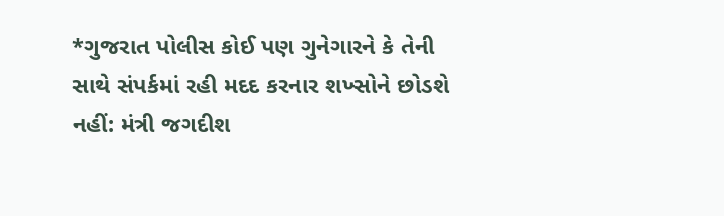*ગુજરાત પોલીસ કોઈ પણ ગુનેગારને કે તેની સાથે સંપર્કમાં રહી મદદ કરનાર શખ્સોને છોડશે નહીં: મંત્રી જગદીશ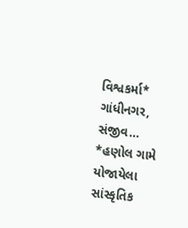વિશ્વકર્મા* ગાંધીનગર, સંજીવ…
*હણોલ ગામે યોજાયેલા સાંસ્કૃતિક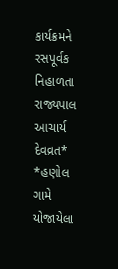કાર્યક્રમને રસપૂર્વક નિહાળતા રાજ્યપાલ આચાર્ય દેવવ્રત*
*હણોલ ગામે યોજાયેલા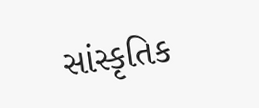સાંસ્કૃતિક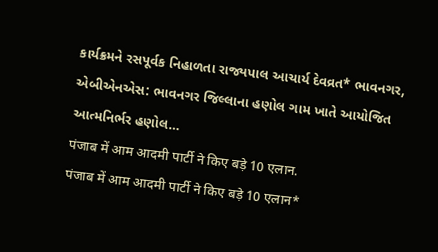કાર્યક્રમને રસપૂર્વક નિહાળતા રાજ્યપાલ આચાર્ય દેવવ્રત* ભાવનગર, એબીએનએસ: ભાવનગર જિલ્લાના હણોલ ગામ ખાતે આયોજિત આત્મનિર્ભર હણોલ…
पंजाब में आम आदमी पार्टी ने किए बड़े 10 एलान.
पंजाब में आम आदमी पार्टी ने किए बड़े 10 एलान*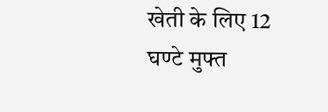खेती के लिए 12 घण्टे मुफ्त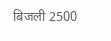बिजली 2500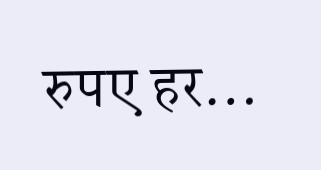रुपए हर…